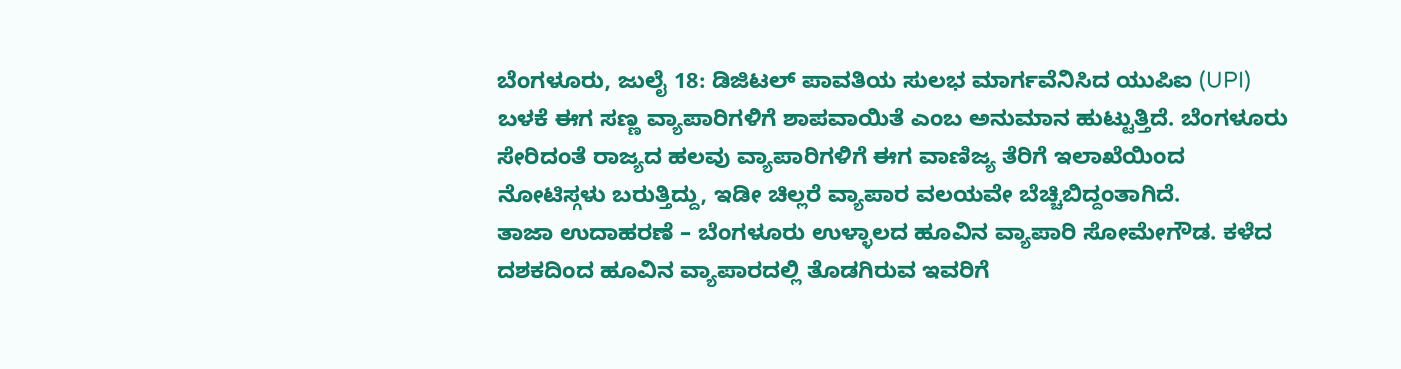ಬೆಂಗಳೂರು, ಜುಲೈ 18: ಡಿಜಿಟಲ್ ಪಾವತಿಯ ಸುಲಭ ಮಾರ್ಗವೆನಿಸಿದ ಯುಪಿಐ (UPI) ಬಳಕೆ ಈಗ ಸಣ್ಣ ವ್ಯಾಪಾರಿಗಳಿಗೆ ಶಾಪವಾಯಿತೆ ಎಂಬ ಅನುಮಾನ ಹುಟ್ಟುತ್ತಿದೆ. ಬೆಂಗಳೂರು ಸೇರಿದಂತೆ ರಾಜ್ಯದ ಹಲವು ವ್ಯಾಪಾರಿಗಳಿಗೆ ಈಗ ವಾಣಿಜ್ಯ ತೆರಿಗೆ ಇಲಾಖೆಯಿಂದ ನೋಟಿಸ್ಗಳು ಬರುತ್ತಿದ್ದು, ಇಡೀ ಚಿಲ್ಲರೆ ವ್ಯಾಪಾರ ವಲಯವೇ ಬೆಚ್ಚಿಬಿದ್ದಂತಾಗಿದೆ.
ತಾಜಾ ಉದಾಹರಣೆ – ಬೆಂಗಳೂರು ಉಳ್ಳಾಲದ ಹೂವಿನ ವ್ಯಾಪಾರಿ ಸೋಮೇಗೌಡ. ಕಳೆದ ದಶಕದಿಂದ ಹೂವಿನ ವ್ಯಾಪಾರದಲ್ಲಿ ತೊಡಗಿರುವ ಇವರಿಗೆ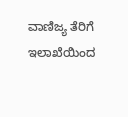ವಾಣಿಜ್ಯ ತೆರಿಗೆ ಇಲಾಖೆಯಿಂದ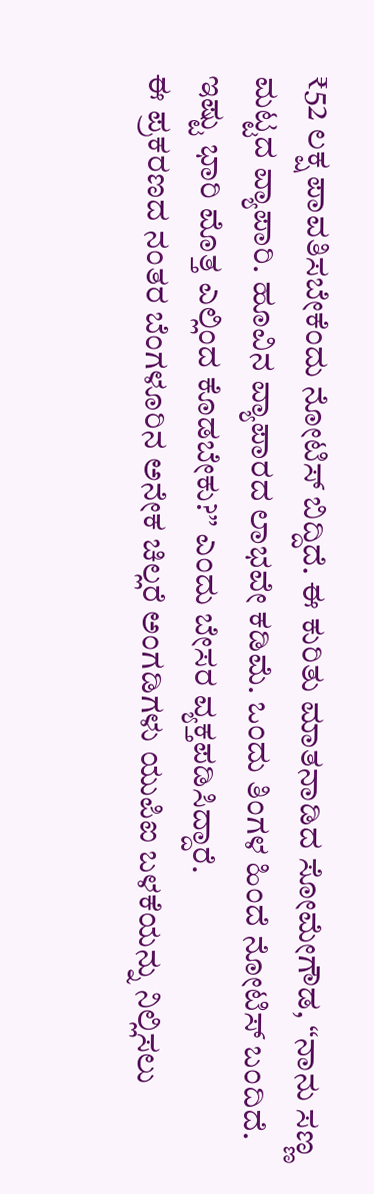₹52 ಲಕ್ಷ ಪಾವತಿಸಬೇಕೆಂದು ನೋಟಿಸ್ ಬಿದ್ದಿದೆ. ಈ ಕುರಿತು ಮಾತನಾಡಿದ ಸೋಮೇಗೌಡ, “ನಾನು ಸಣ್ಣ ಮಟ್ಟದ ವ್ಯಾಪಾರಿ. ಹೂವಿನ ವ್ಯಾಪಾರದ ಲಾಭವೇ ಕಡಿಮೆ. ಒಂದು ತಿಂಗಳ ಹಿಂದೆ ನೋಟಿಸ್ ಬಂದಿದೆ. ಇಷ್ಟು ಭಾರಿ ಮೊತ್ತ ಎಲ್ಲಿಂದ ಕೊಡಬೇಕು?” ಎಂದು ಬೇಸರ ವ್ಯಕ್ತಪಡಿಸಿದ್ದಾರೆ.
ಈ ಪ್ರಕರಣದ ನಂತರ ಬೆಂಗಳೂರಿನ ಅನೇಕ ಚಿಲ್ಲರೆ ಅಂಗಡಿಗಳು ಯುಪಿಐ ಬಳಕೆಯನ್ನು ನಿಲ್ಲಿಸಲು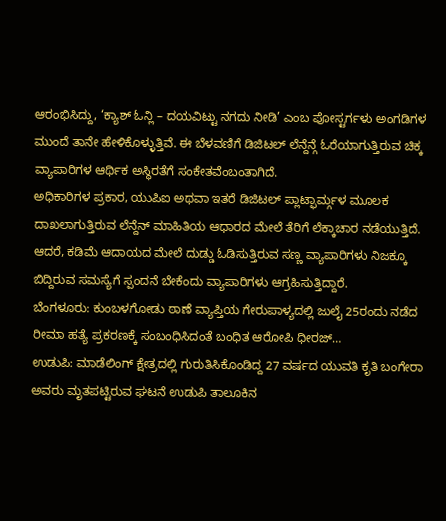ಆರಂಭಿಸಿದ್ದು, ‘ಕ್ಯಾಶ್ ಓನ್ಲಿ – ದಯವಿಟ್ಟು ನಗದು ನೀಡಿ’ ಎಂಬ ಪೋಸ್ಟರ್ಗಳು ಅಂಗಡಿಗಳ ಮುಂದೆ ತಾನೇ ಹೇಳಿಕೊಳ್ಳುತ್ತಿವೆ. ಈ ಬೆಳವಣಿಗೆ ಡಿಜಿಟಲ್ ಲೆನ್ದೆನ್ಗೆ ಓರೆಯಾಗುತ್ತಿರುವ ಚಿಕ್ಕ ವ್ಯಾಪಾರಿಗಳ ಆರ್ಥಿಕ ಅಸ್ಥಿರತೆಗೆ ಸಂಕೇತವೆಂಬಂತಾಗಿದೆ.
ಅಧಿಕಾರಿಗಳ ಪ್ರಕಾರ, ಯುಪಿಐ ಅಥವಾ ಇತರೆ ಡಿಜಿಟಲ್ ಪ್ಲಾಟ್ಫಾರ್ಮ್ಗಳ ಮೂಲಕ ದಾಖಲಾಗುತ್ತಿರುವ ಲೆನ್ದೆನ್ ಮಾಹಿತಿಯ ಆಧಾರದ ಮೇಲೆ ತೆರಿಗೆ ಲೆಕ್ಕಾಚಾರ ನಡೆಯುತ್ತಿದೆ. ಆದರೆ, ಕಡಿಮೆ ಆದಾಯದ ಮೇಲೆ ದುಡ್ಡು ಓಡಿಸುತ್ತಿರುವ ಸಣ್ಣ ವ್ಯಾಪಾರಿಗಳು ನಿಜಕ್ಕೂ ಬಿದ್ದಿರುವ ಸಮಸ್ಯೆಗೆ ಸ್ಪಂದನೆ ಬೇಕೆಂದು ವ್ಯಾಪಾರಿಗಳು ಆಗ್ರಹಿಸುತ್ತಿದ್ದಾರೆ.
ಬೆಂಗಳೂರು: ಕುಂಬಳಗೋಡು ಠಾಣೆ ವ್ಯಾಪ್ತಿಯ ಗೇರುಪಾಳ್ಯದಲ್ಲಿ ಜುಲೈ 25ರಂದು ನಡೆದ ರೀಮಾ ಹತ್ಯೆ ಪ್ರಕರಣಕ್ಕೆ ಸಂಬಂಧಿಸಿದಂತೆ ಬಂಧಿತ ಆರೋಪಿ ಧೀರಜ್…
ಉಡುಪಿ: ಮಾಡೆಲಿಂಗ್ ಕ್ಷೇತ್ರದಲ್ಲಿ ಗುರುತಿಸಿಕೊಂಡಿದ್ದ 27 ವರ್ಷದ ಯುವತಿ ಕೃತಿ ಬಂಗೇರಾ ಅವರು ಮೃತಪಟ್ಟಿರುವ ಘಟನೆ ಉಡುಪಿ ತಾಲೂಕಿನ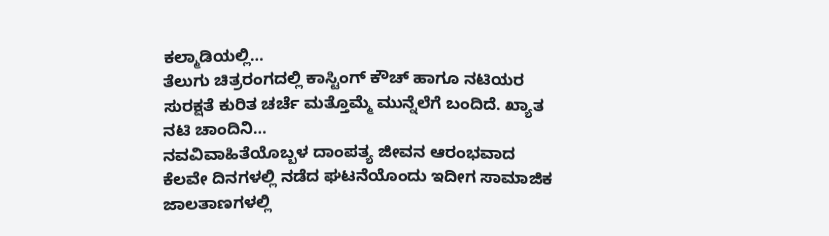ಕಲ್ಮಾಡಿಯಲ್ಲಿ…
ತೆಲುಗು ಚಿತ್ರರಂಗದಲ್ಲಿ ಕಾಸ್ಟಿಂಗ್ ಕೌಚ್ ಹಾಗೂ ನಟಿಯರ ಸುರಕ್ಷತೆ ಕುರಿತ ಚರ್ಚೆ ಮತ್ತೊಮ್ಮೆ ಮುನ್ನೆಲೆಗೆ ಬಂದಿದೆ. ಖ್ಯಾತ ನಟಿ ಚಾಂದಿನಿ…
ನವವಿವಾಹಿತೆಯೊಬ್ಬಳ ದಾಂಪತ್ಯ ಜೀವನ ಆರಂಭವಾದ ಕೆಲವೇ ದಿನಗಳಲ್ಲಿ ನಡೆದ ಘಟನೆಯೊಂದು ಇದೀಗ ಸಾಮಾಜಿಕ ಜಾಲತಾಣಗಳಲ್ಲಿ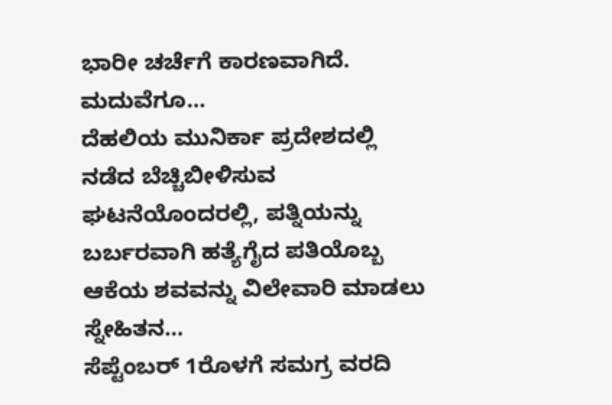ಭಾರೀ ಚರ್ಚೆಗೆ ಕಾರಣವಾಗಿದೆ. ಮದುವೆಗೂ…
ದೆಹಲಿಯ ಮುನಿರ್ಕಾ ಪ್ರದೇಶದಲ್ಲಿ ನಡೆದ ಬೆಚ್ಚಿಬೀಳಿಸುವ ಘಟನೆಯೊಂದರಲ್ಲಿ, ಪತ್ನಿಯನ್ನು ಬರ್ಬರವಾಗಿ ಹತ್ಯೆಗೈದ ಪತಿಯೊಬ್ಬ ಆಕೆಯ ಶವವನ್ನು ವಿಲೇವಾರಿ ಮಾಡಲು ಸ್ನೇಹಿತನ…
ಸೆಪ್ಟೆಂಬರ್ 1ರೊಳಗೆ ಸಮಗ್ರ ವರದಿ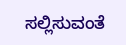ಸಲ್ಲಿಸುವಂತೆ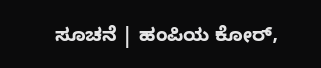ಸೂಚನೆ | ಹಂಪಿಯ ಕೋರ್,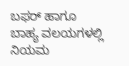ಬಫರ್ ಹಾಗೂ ಬಾಹ್ಯ ವಲಯಗಳಲ್ಲಿ ನಿಯಮ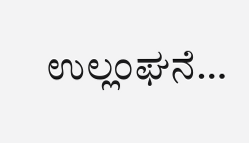ಉಲ್ಲಂಘನೆ…